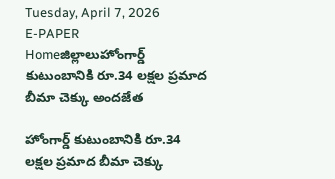Tuesday, April 7, 2026
E-PAPER
Homeజిల్లాలుహోంగార్డ్ కుటుంబానికి రూ.34 లక్షల ప్రమాద బీమా చెక్కు అందజేత

హోంగార్డ్ కుటుంబానికి రూ.34 లక్షల ప్రమాద బీమా చెక్కు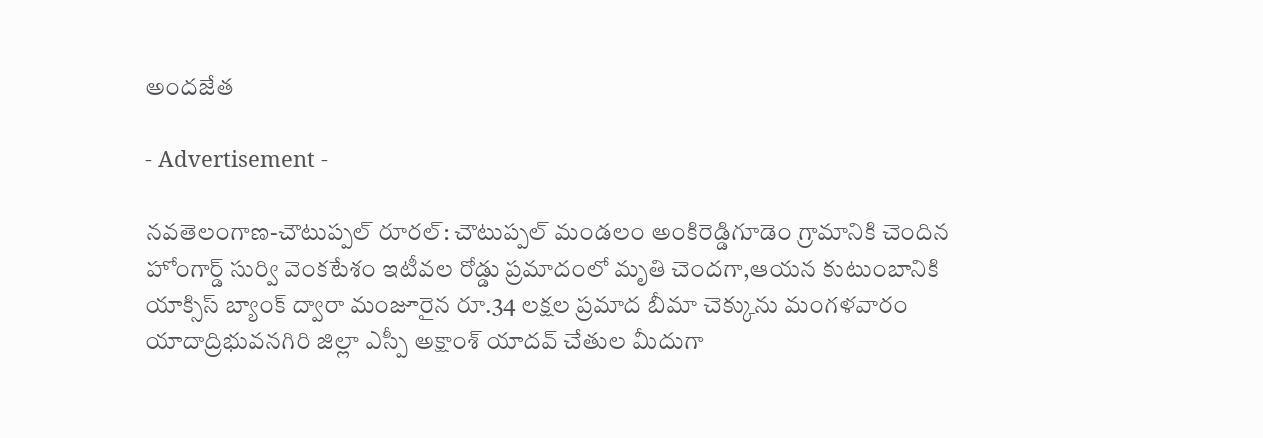అందజేత

- Advertisement -

నవతెలంగాణ-చౌటుప్పల్ రూరల్: చౌటుప్పల్ మండలం అంకిరెడ్డిగూడెం గ్రామానికి చెందిన హోంగార్డ్ సుర్వి వెంకటేశం ఇటీవల రోడ్డు ప్రమాదంలో మృతి చెందగా,ఆయన కుటుంబానికి యాక్సిస్ బ్యాంక్ ద్వారా మంజూరైన రూ.34 లక్షల ప్రమాద బీమా చెక్కును మంగళవారం యాదాద్రిభువనగిరి జిల్లా ఎస్పీ అక్షాంశ్ యాదవ్ చేతుల మీదుగా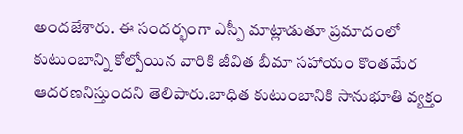అందజేశారు. ఈ సందర్భంగా ఎస్పీ మాట్లాడుతూ ప్రమాదంలో కుటుంబాన్ని కోల్పోయిన వారికి జీవిత బీమా సహాయం కొంతమేర ఆదరణనిస్తుందని తెలిపారు.బాధిత కుటుంబానికి సానుభూతి వ్యక్తం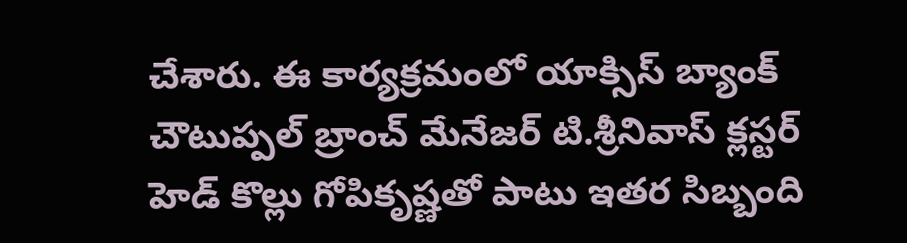చేశారు. ఈ కార్యక్రమంలో యాక్సిస్ బ్యాంక్ చౌటుప్పల్ బ్రాంచ్ మేనేజర్ టి.శ్రీనివాస్ క్లస్టర్ హెడ్ కొల్లు గోపికృష్ణతో పాటు ఇతర సిబ్బంది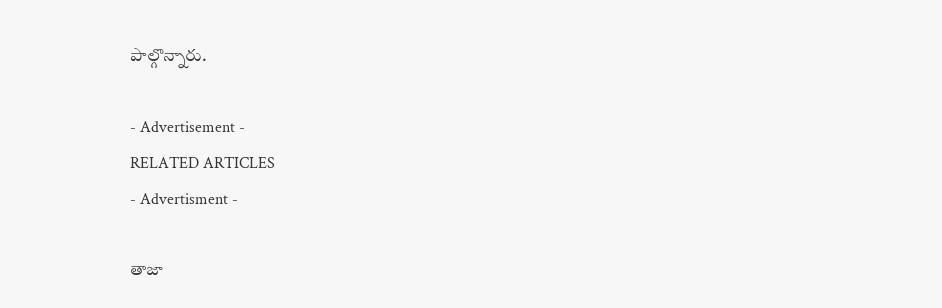పాల్గొన్నారు.

- Advertisement -
RELATED ARTICLES
- Advertisment -

తాజా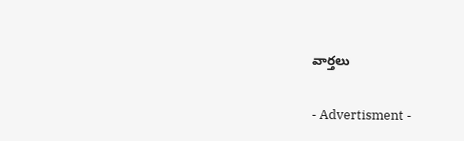వార్తలు

- Advertisment -